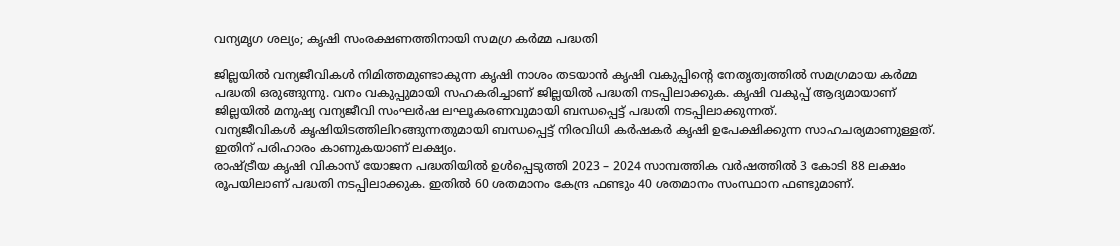വന്യമൃഗ ശല്യം; കൃഷി സംരക്ഷണത്തിനായി സമഗ്ര കര്‍മ്മ പദ്ധതി

ജില്ലയില്‍ വന്യജീവികള്‍ നിമിത്തമുണ്ടാകുന്ന കൃഷി നാശം തടയാന്‍ കൃഷി വകുപ്പിന്റെ നേതൃത്വത്തില്‍ സമഗ്രമായ കര്‍മ്മ പദ്ധതി ഒരുങ്ങുന്നു. വനം വകുപ്പുമായി സഹകരിച്ചാണ് ജില്ലയില്‍ പദ്ധതി നടപ്പിലാക്കുക. കൃഷി വകുപ്പ് ആദ്യമായാണ് ജില്ലയില്‍ മനുഷ്യ വന്യജീവി സംഘര്‍ഷ ലഘൂകരണവുമായി ബന്ധപ്പെട്ട് പദ്ധതി നടപ്പിലാക്കുന്നത്.
വന്യജീവികള്‍ കൃഷിയിടത്തിലിറങ്ങുന്നതുമായി ബന്ധപ്പെട്ട് നിരവിധി കര്‍ഷകര്‍ കൃഷി ഉപേക്ഷിക്കുന്ന സാഹചര്യമാണുള്ളത്. ഇതിന് പരിഹാരം കാണുകയാണ് ലക്ഷ്യം.
രാഷ്ട്രീയ കൃഷി വികാസ് യോജന പദ്ധതിയില്‍ ഉള്‍പ്പെടുത്തി 2023 – 2024 സാമ്പത്തിക വര്‍ഷത്തില്‍ 3 കോടി 88 ലക്ഷം രൂപയിലാണ് പദ്ധതി നടപ്പിലാക്കുക. ഇതില്‍ 60 ശതമാനം കേന്ദ്ര ഫണ്ടും 40 ശതമാനം സംസ്ഥാന ഫണ്ടുമാണ്.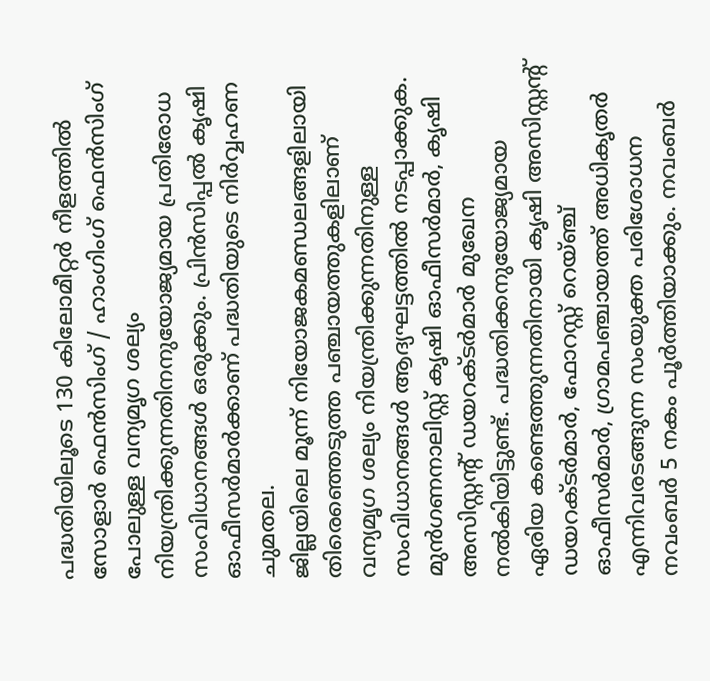പദ്ധതിയിലൂടെ 130 കിലോമീറ്റര്‍ നീളത്തില്‍ സോളാര്‍ ഫെന്‍സിംഗ് / ഹാംഗിംഗ് ഫെന്‍സിംഗ് പോലുള്ള വന്യമൃഗ ശല്യം നിയന്ത്രിക്കുന്നതിനനുയോജ്യമായ പ്രതിരോധ സംവിധാനങ്ങള്‍ ഒരുക്കും. പ്രിന്‍സിപ്പല്‍ കൃഷി ഓഫീസര്‍മാര്‍ക്കാണ് പദ്ധതിയുടെ നിര്‍വ്വഹണ ചുമതല.
ജില്ലയിലെ മൂന്ന് നിയോജകമണ്ഡലങ്ങളിലായി തിരെഞ്ഞെടുത്ത പഞ്ചായത്തുകളിലാണ് വന്യമൃഗ ശല്യം നിയന്ത്രിക്കുന്നതിനുള്ള സംവിധാനങ്ങള്‍ ആദ്യഘട്ടത്തില്‍ നടപ്പാക്കുക. മുന്‍ഗണനാലിസ്റ്റ് കൃഷി ഓഫീസര്‍മാര്‍, കൃഷി അസിസ്റ്റന്റ് ഡയറക്ടര്‍മാര്‍ മുഖേന നല്‍കിയിട്ടുണ്ട്. പദ്ധതിക്കനുയോജ്യമായ ഏരിയ കണ്ടെത്തുന്നതിനായി കൃഷി അസിസ്റ്റന്റ് ഡയറക്ടര്‍മാര്‍, ഫോറസ്റ്റ് റെയ്ഞ്ച് ഓഫീസര്‍മാര്‍, ഗ്രാമപഞ്ചായത്ത് അധികൃതര്‍ എന്നിവരടങ്ങുന്ന സംയുക്ത പരിശോധന നവംബര്‍ 5 നകം പൂര്‍ത്തിയാക്കും. നവംബര്‍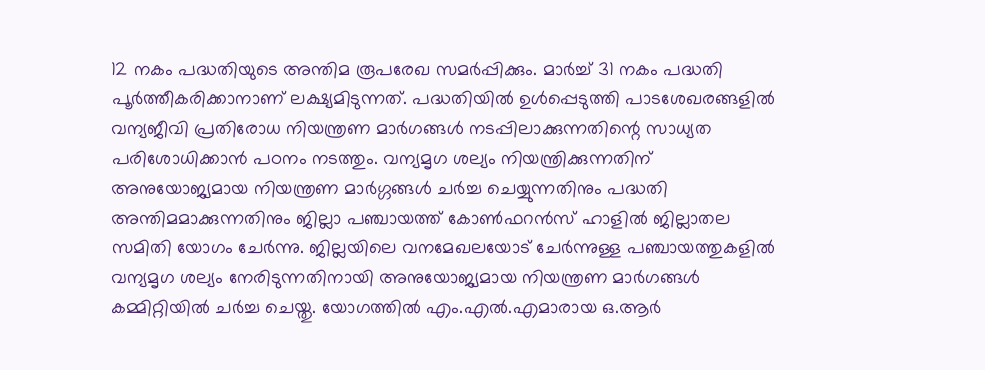12 നകം പദ്ധതിയുടെ അന്തിമ രൂപരേഖ സമര്‍പ്പിക്കും. മാര്‍ച്ച് 31 നകം പദ്ധതി പൂര്‍ത്തീകരിക്കാനാണ് ലക്ഷ്യമിടുന്നത്. പദ്ധതിയില്‍ ഉള്‍പ്പെടുത്തി പാടശേഖരങ്ങളില്‍ വന്യജീവി പ്രതിരോധ നിയന്ത്രണ മാര്‍ഗങ്ങള്‍ നടപ്പിലാക്കുന്നതിന്റെ സാധ്യത പരിശോധിക്കാന്‍ പഠനം നടത്തും. വന്യമൃഗ ശല്യം നിയന്ത്രിക്കുന്നതിന് അനുയോജ്യമായ നിയന്ത്രണ മാര്‍ഗ്ഗങ്ങള്‍ ചര്‍ച്ച ചെയ്യുന്നതിനും പദ്ധതി അന്തിമമാക്കുന്നതിനും ജില്ലാ പഞ്ചായത്ത് കോണ്‍ഫറന്‍സ് ഹാളില്‍ ജില്ലാതല സമിതി യോഗം ചേര്‍ന്നു. ജില്ലയിലെ വനമേഖലയോട് ചേര്‍ന്നുള്ള പഞ്ചായത്തുകളില്‍ വന്യമൃഗ ശല്യം നേരിടുന്നതിനായി അനുയോജ്യമായ നിയന്ത്രണ മാര്‍ഗങ്ങള്‍ കമ്മിറ്റിയില്‍ ചര്‍ച്ച ചെയ്തു. യോഗത്തില്‍ എം.എല്‍.എമാരായ ഒ.ആര്‍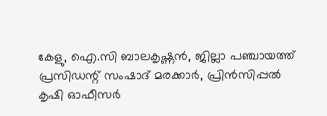കേളു, ഐ.സി ബാലകൃഷ്ണന്‍, ജില്ലാ പഞ്ചായത്ത് പ്രസിഡന്റ് സംഷാദ് മരക്കാര്‍, പ്രിന്‍സിപ്പല്‍ കൃഷി ഓഫീസര്‍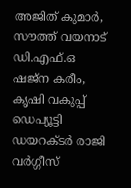അജിത് കുമാര്‍, സൗത്ത് വയനാട് ഡി.എഫ്.ഒ ഷജ്ന കരീം, കൃഷി വകുപ്പ് ഡെപ്യൂട്ടി ഡയറക്ടര്‍ രാജി വര്‍ഗ്ഗീസ്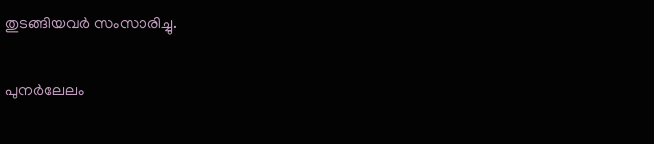തുടങ്ങിയവര്‍ സംസാരിച്ചു.

പുനർലേലം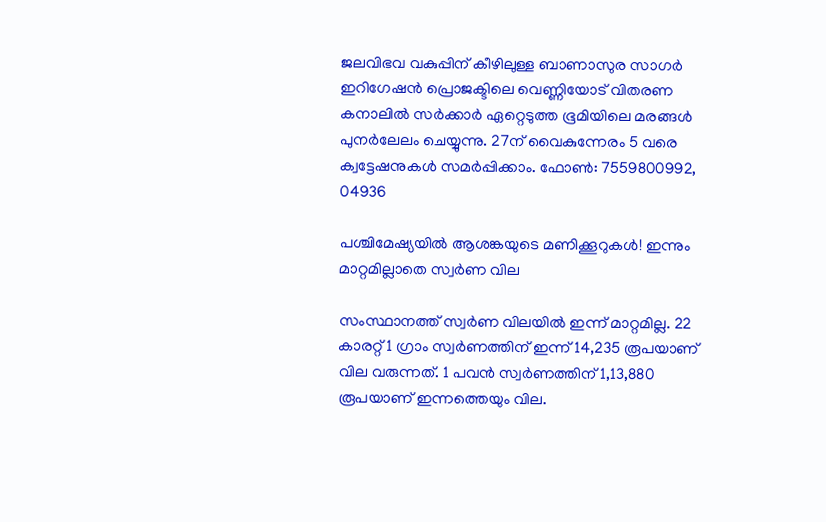ജലവിഭവ വകുപ്പിന് കീഴിലുള്ള ബാണാസുര സാഗർ ഇറിഗേഷൻ പ്രൊജക്ടിലെ വെണ്ണിയോട് വിതരണ കനാലിൽ സർക്കാർ ഏറ്റെടുത്ത ഭൂമിയിലെ മരങ്ങൾ പുന‍ർലേലം ചെയ്യുന്നു. 27ന് വൈകുന്നേരം 5 വരെ ക്വട്ടേഷനുകൾ സമ‍ർപ്പിക്കാം. ഫോൺ: 7559800992, 04936

പശ്ചിമേഷ്യയിൽ ആശങ്കയുടെ മണിക്കൂറുകൾ! ഇന്നും മാറ്റമില്ലാതെ സ്വർണ വില

സംസ്ഥാനത്ത് സ്വർണ വിലയിൽ ഇന്ന് മാറ്റമില്ല. 22 കാരറ്റ് 1 ഗ്രാം സ്വർണത്തിന് ഇന്ന് 14,235 രൂപയാണ് വില വരുന്നത്. 1 പവൻ സ്വർണത്തിന് 1,13,880 രൂപയാണ് ഇന്നത്തെയും വില.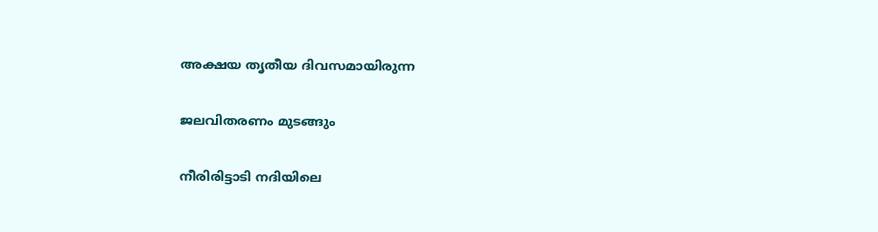അക്ഷയ തൃതീയ ദിവസമായിരുന്ന

ജലവിതരണം മുടങ്ങും

നീരിരിട്ടാടി നദിയിലെ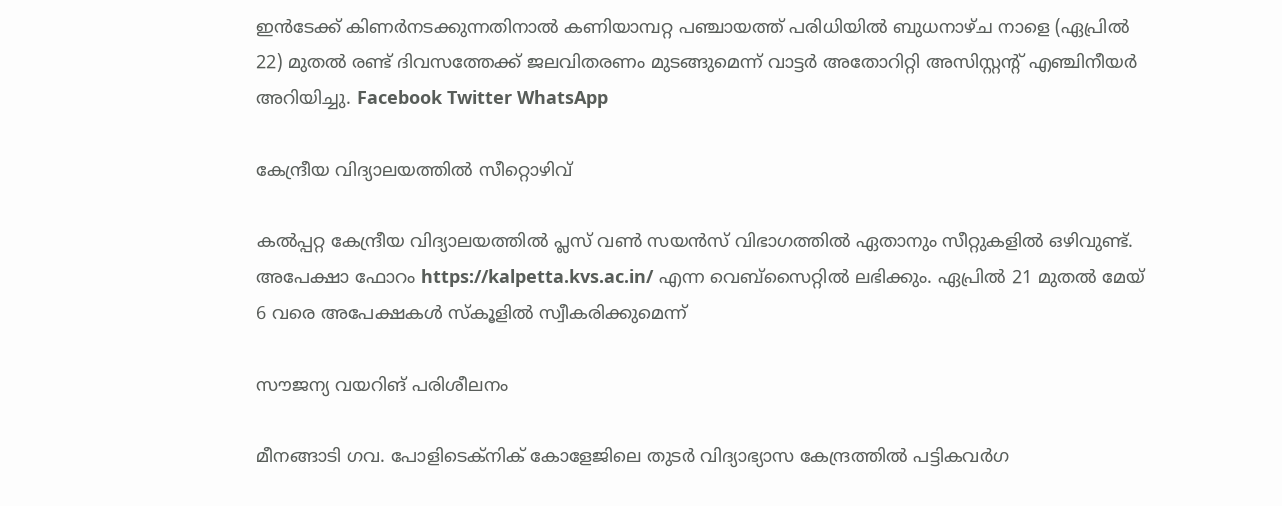ഇൻടേക്ക് കിണർനടക്കുന്നതിനാൽ കണിയാമ്പറ്റ പഞ്ചായത്ത് പരിധിയിൽ ബുധനാഴ്ച നാളെ (ഏപ്രിൽ 22) മുതൽ രണ്ട് ദിവസത്തേക്ക് ജലവിതരണം മുടങ്ങുമെന്ന് വാട്ടർ അതോറിറ്റി അസിസ്റ്റന്റ് എഞ്ചിനീയ‍ർ അറിയിച്ചു. Facebook Twitter WhatsApp

കേന്ദ്രീയ വിദ്യാലയത്തിൽ സീറ്റൊഴിവ്

കൽപ്പറ്റ കേന്ദ്രീയ വിദ്യാലയത്തിൽ പ്ലസ് വൺ സയൻസ് വിഭാഗത്തിൽ ഏതാനും സീറ്റുകളിൽ ഒഴിവുണ്ട്. അപേക്ഷാ ഫോറം https://kalpetta.kvs.ac.in/ എന്ന വെബ്‍സൈറ്റിൽ ലഭിക്കും. ഏപ്രിൽ 21 മുതൽ മേയ് 6 വരെ അപേക്ഷകൾ സ്കൂളിൽ സ്വീകരിക്കുമെന്ന്

സൗജന്യ വയറിങ് പരിശീലനം

മീനങ്ങാടി ഗവ. പോളിടെക്നിക് കോളേജിലെ തുടർ വിദ‍്യാഭ‍്യാസ കേന്ദ്രത്തിൽ പട്ടികവർഗ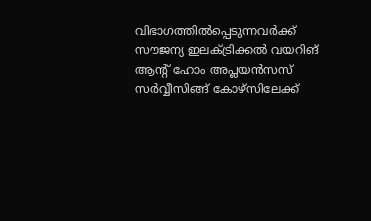വിഭാഗത്തിൽപ്പെടുന്നവർക്ക് സൗജന‍്യ ഇലക്ട്രിക്കൽ വയറിങ് ആന്റ് ഹോം അപ്ലയൻസസ് സർവ്വീസിങ്ങ് കോഴ്സിലേക്ക്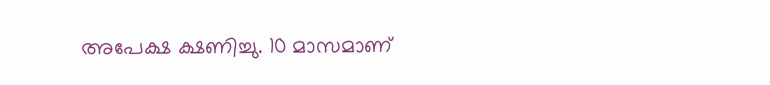അപേക്ഷ ക്ഷണിച്ചു. 10 മാസമാണ്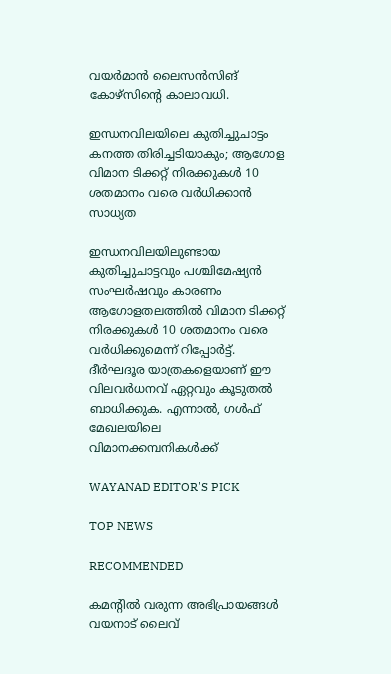വയർമാൻ ലൈസൻസിങ് കോഴ്സിന്റെ കാലാവധി.

ഇന്ധനവിലയിലെ കുതിച്ചുചാട്ടം കനത്ത തിരിച്ചടിയാകും; ആഗോള വിമാന ടിക്കറ്റ് നിരക്കുകൾ 10 ശതമാനം വരെ വർധിക്കാൻ സാധ്യത

ഇന്ധനവിലയിലുണ്ടായ കുതിച്ചുചാട്ടവും പശ്ചിമേഷ്യൻ സംഘർഷവും കാരണം ആഗോളതലത്തിൽ വിമാന ടിക്കറ്റ് നിരക്കുകൾ 10 ശതമാനം വരെ വർധിക്കുമെന്ന് റിപ്പോർട്ട്. ദീർഘദൂര യാത്രകളെയാണ് ഈ വിലവർധനവ് ഏറ്റവും കൂടുതൽ ബാധിക്കുക. എന്നാൽ, ഗൾഫ് മേഖലയിലെ വിമാനക്കമ്പനികൾക്ക്

WAYANAD EDITOR'S PICK

TOP NEWS

RECOMMENDED

കമന്റിൽ വരുന്ന അഭിപ്രായങ്ങൾ വയനാട് ലൈവ്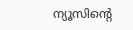ന്യൂസിന്റെ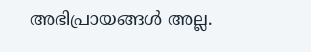അഭിപ്രായങ്ങൾ അല്ല.